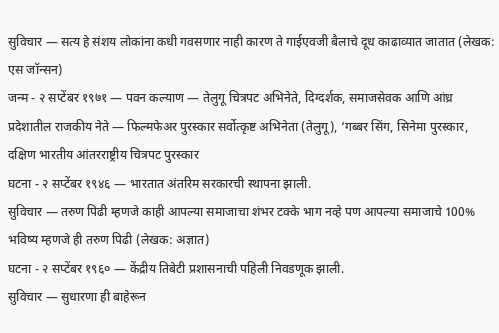सुविचार — सत्य हे संशय लोकांना कधी गवसणार नाही कारण ते गाईएवजी बैलाचे दूध काढाव्यात जातात (लेखक: एस जॉन्सन)
जन्म - २ सप्टेंबर १९७१ — पवन कल्याण — तेलुगू चित्रपट अभिनेते, दिग्दर्शक, समाजसेवक आणि आंध्र प्रदेशातील राजकीय नेते — फिल्मफेअर पुरस्कार सर्वोत्कृष्ट अभिनेता (तेलुगू), ‘गब्बर सिंग, सिनेमा पुरस्कार, दक्षिण भारतीय आंतरराष्ट्रीय चित्रपट पुरस्कार
घटना - २ सप्टेंबर १९४६ — भारतात अंतरिम सरकारची स्थापना झाली.
सुविचार — तरुण पिढी म्हणजे काही आपल्या समाजाचा शंभर टक्के भाग नव्हे पण आपल्या समाजाचे 100% भविष्य म्हणजे ही तरुण पिढी (लेखक: अज्ञात)
घटना - २ सप्टेंबर १९६० — केंद्रीय तिबेटी प्रशासनाची पहिली निवडणूक झाली.
सुविचार — सुधारणा ही बाहेरून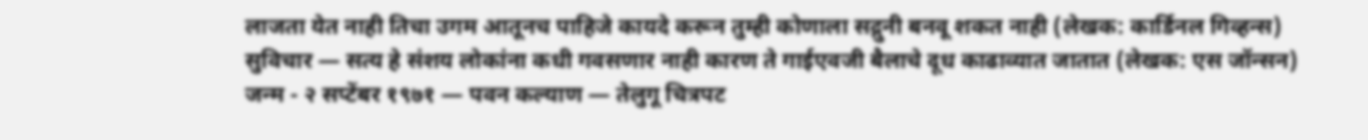लाजता येत नाही तिचा उगम आतूनच पाहिजे कायदे करून तुम्ही कोणाला सद्गुनी बनवू शकत नाही (लेखक: कार्डिनल गिव्हन्स)
सुविचार — सत्य हे संशय लोकांना कधी गवसणार नाही कारण ते गाईएवजी बैलाचे दूध काढाव्यात जातात (लेखक: एस जॉन्सन)
जन्म - २ सप्टेंबर १९७१ — पवन कल्याण — तेलुगू चित्रपट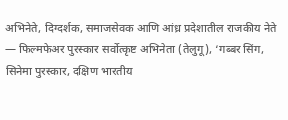अभिनेते, दिग्दर्शक, समाजसेवक आणि आंध्र प्रदेशातील राजकीय नेते — फिल्मफेअर पुरस्कार सर्वोत्कृष्ट अभिनेता (तेलुगू), ‘गब्बर सिंग, सिनेमा पुरस्कार, दक्षिण भारतीय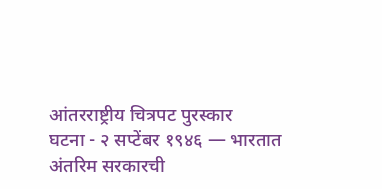आंतरराष्ट्रीय चित्रपट पुरस्कार
घटना - २ सप्टेंबर १९४६ — भारतात अंतरिम सरकारची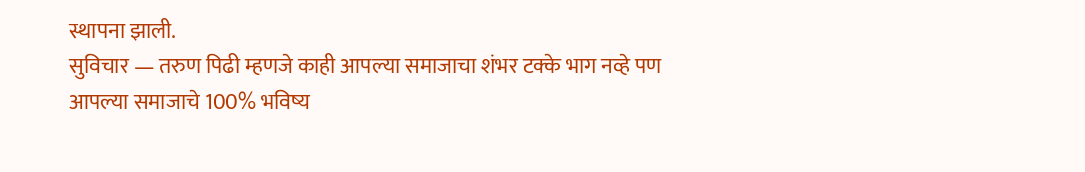स्थापना झाली.
सुविचार — तरुण पिढी म्हणजे काही आपल्या समाजाचा शंभर टक्के भाग नव्हे पण आपल्या समाजाचे 100% भविष्य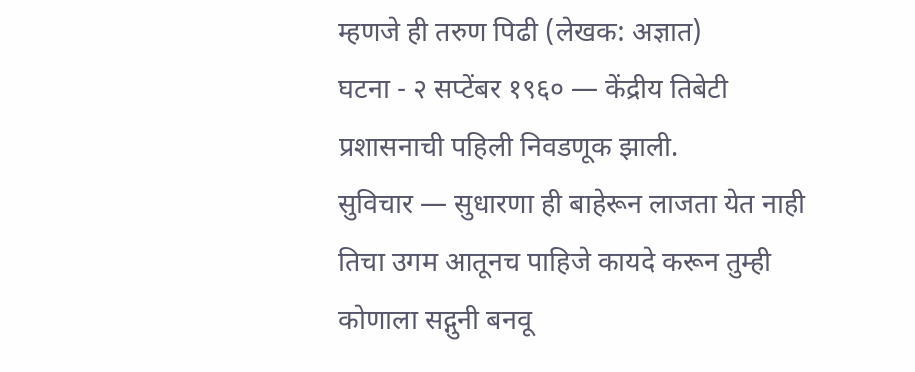म्हणजे ही तरुण पिढी (लेखक: अज्ञात)
घटना - २ सप्टेंबर १९६० — केंद्रीय तिबेटी प्रशासनाची पहिली निवडणूक झाली.
सुविचार — सुधारणा ही बाहेरून लाजता येत नाही तिचा उगम आतूनच पाहिजे कायदे करून तुम्ही कोणाला सद्गुनी बनवू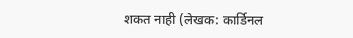शकत नाही (लेखक: कार्डिनल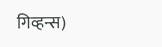गिव्हन्स)